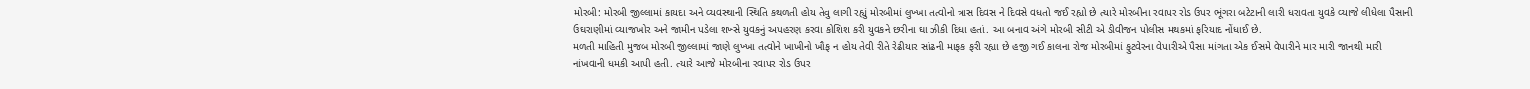મોરબી: મોરબી જીલ્લામાં કાયદા અને વ્યવસ્થાની સ્થિતિ કથળતી હોય તેવુ લાગી રહ્યું મોરબીમાં લુખ્ખા તત્વોનો ત્રાસ દિવસ ને દિવસે વધતો જઈ રહ્યો છે ત્યારે મોરબીના રવાપર રોડ ઉપર ભૂંગરા બટેટાની લારી ધરાવતા યુવકે વ્યાજે લીધેલા પૈસાની ઉઘરાણીમાં વ્યાજખોર અને જામીન પડેલા શખ્સે યુવકનું અપહરણ કરવા કોશિશ કરી યુવકને છરીના ઘા ઝીકી દિધા હતાં. આ બનાવ અંગે મોરબી સીટી એ ડીવીજન પોલીસ મથકમાં ફરિયાદ નોંધાઈ છે.
મળતી માહિતી મુજબ મોરબી જીલ્લામાં જાણે લુખ્ખા તત્વોને ખાખીનો ખૌફ ન હોય તેવી રીતે રેઢીયાર સાંઢની માફક ફરી રહ્યા છે હજી ગઈ કાલના રોજ મોરબીમાં ફુટવેરના વેપારીએ પૈસા માંગતા એક ઈસમે વેપારીને માર મારી જાનથી મારી નાંખવાની ધમકી આપી હતી. ત્યારે આજે મોરબીના રવાપર રોડ ઉપર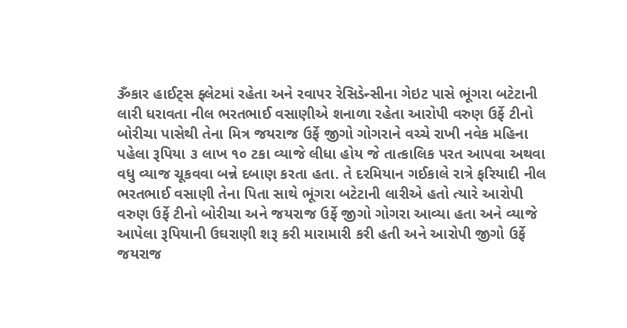ૐકાર હાઈટ્સ ફ્લેટમાં રહેતા અને રવાપર રેસિડેન્સીના ગેઇટ પાસે ભૂંગરા બટેટાની લારી ધરાવતા નીલ ભરતભાઈ વસાણીએ શનાળા રહેતા આરોપી વરુણ ઉર્ફે ટીનો બોરીચા પાસેથી તેના મિત્ર જયરાજ ઉર્ફે જીગો ગોગરાને વચ્ચે રાખી નવેક મહિના પહેલા રૂપિયા ૩ લાખ ૧૦ ટકા વ્યાજે લીધા હોય જે તાત્કાલિક પરત આપવા અથવા વધુ વ્યાજ ચૂકવવા બન્ને દબાણ કરતા હતા. તે દરમિયાન ગઈકાલે રાત્રે ફરિયાદી નીલ ભરતભાઈ વસાણી તેના પિતા સાથે ભૂંગરા બટેટાની લારીએ હતો ત્યારે આરોપી વરુણ ઉર્ફે ટીનો બોરીચા અને જયરાજ ઉર્ફે જીગો ગોગરા આવ્યા હતા અને વ્યાજે આપેલા રૂપિયાની ઉઘરાણી શરૂ કરી મારામારી કરી હતી અને આરોપી જીગો ઉર્ફે જયરાજ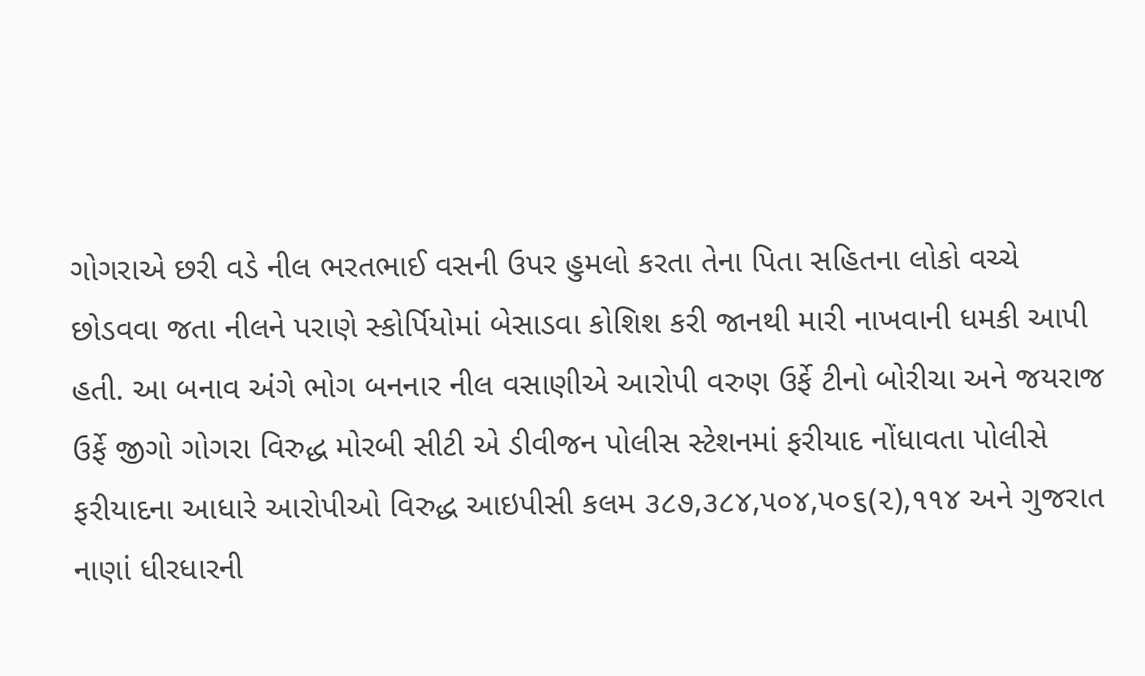ગોગરાએ છરી વડે નીલ ભરતભાઈ વસની ઉપર હુમલો કરતા તેના પિતા સહિતના લોકો વચ્ચે છોડવવા જતા નીલને પરાણે સ્કોર્પિયોમાં બેસાડવા કોશિશ કરી જાનથી મારી નાખવાની ધમકી આપી હતી. આ બનાવ અંગે ભોગ બનનાર નીલ વસાણીએ આરોપી વરુણ ઉર્ફે ટીનો બોરીચા અને જયરાજ ઉર્ફે જીગો ગોગરા વિરુદ્ધ મોરબી સીટી એ ડીવીજન પોલીસ સ્ટેશનમાં ફરીયાદ નોંધાવતા પોલીસે ફરીયાદના આધારે આરોપીઓ વિરુદ્ધ આઇપીસી કલમ ૩૮૭,૩૮૪,૫૦૪,૫૦૬(૨),૧૧૪ અને ગુજરાત નાણાં ધીરધારની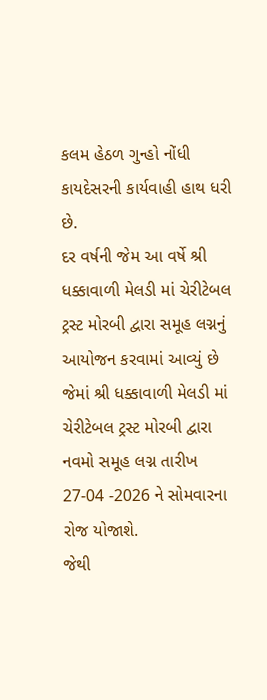કલમ હેઠળ ગુન્હો નોંધી કાયદેસરની કાર્યવાહી હાથ ધરી છે.
દર વર્ષની જેમ આ વર્ષે શ્રી ધક્કાવાળી મેલડી માં ચેરીટેબલ ટ્રસ્ટ મોરબી દ્વારા સમૂહ લગ્નનું આયોજન કરવામાં આવ્યું છે જેમાં શ્રી ધક્કાવાળી મેલડી માં ચેરીટેબલ ટ્રસ્ટ મોરબી દ્વારા નવમો સમૂહ લગ્ન તારીખ 27-04 -2026 ને સોમવારના રોજ યોજાશે.
જેથી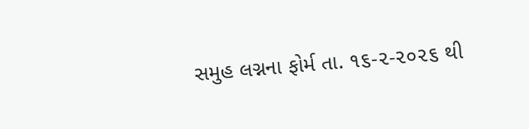સમુહ લગ્નના ફોર્મ તા. ૧૬-૨-૨૦૨૬ થી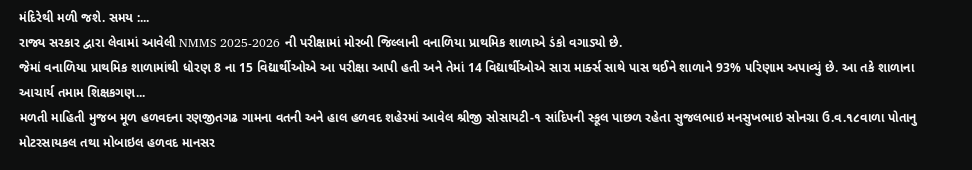મંદિરેથી મળી જશે. સમય :...
રાજ્ય સરકાર દ્વારા લેવામાં આવેલી NMMS 2025-2026 ની પરીક્ષામાં મોરબી જિલ્લાની વનાળિયા પ્રાથમિક શાળાએ ડંકો વગાડ્યો છે.
જેમાં વનાળિયા પ્રાથમિક શાળામાંથી ધોરણ 8 ના 15 વિદ્યાર્થીઓએ આ પરીક્ષા આપી હતી અને તેમાં 14 વિદ્યાર્થીઓએ સારા માર્ક્સ સાથે પાસ થઈને શાળાને 93% પરિણામ અપાવ્યું છે. આ તકે શાળાના આચાર્ય તમામ શિક્ષકગણ...
મળતી માહિતી મુજબ મૂળ હળવદના રણજીતગઢ ગામના વતની અને હાલ હળવદ શહેરમાં આવેલ શ્રીજી સોસાયટી-૧ સાંદિપની સ્કૂલ પાછળ રહેતા સુજલભાઇ મનસુખભાઇ સોનગ્રા ઉ.વ.૧૮વાળા પોતાનુ મોટરસાયકલ તથા મોબાઇલ હળવદ માનસર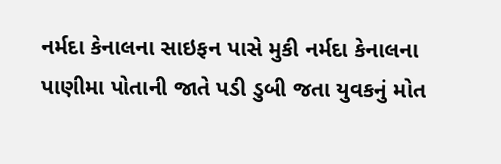નર્મદા કેનાલના સાઇફન પાસે મુકી નર્મદા કેનાલના પાણીમા પોતાની જાતે પડી ડુબી જતા યુવકનું મોત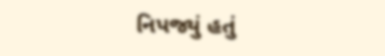નિપજ્યું હતું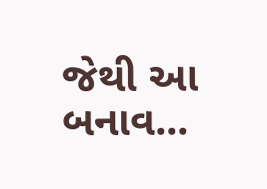જેથી આ બનાવ...